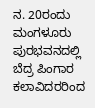ನ. 20ರಂದು ಮಂಗಳೂರು ಪುರಭವನದಲ್ಲಿ ಬೆದ್ರ ಪಿಂಗಾರ ಕಲಾವಿದರರಿಂದ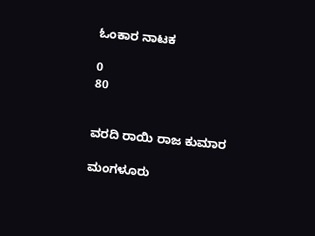ಓಂಕಾರ ನಾಟಕ

0
80


ವರದಿ ರಾಯಿ ರಾಜ ಕುಮಾರ

ಮಂಗಳೂರು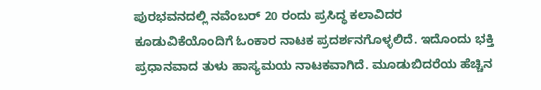ಪುರಭವನದಲ್ಲಿ ನವೆಂಬರ್ 20 ರಂದು ಪ್ರಸಿದ್ಧ ಕಲಾವಿದರ ಕೂಡುವಿಕೆಯೊಂದಿಗೆ ಓಂಕಾರ ನಾಟಕ ಪ್ರದರ್ಶನಗೊಳ್ಳಲಿದೆ. ಇದೊಂದು ಭಕ್ತಿ ಪ್ರಧಾನವಾದ ತುಳು ಹಾಸ್ಯಮಯ ನಾಟಕವಾಗಿದೆ. ಮೂಡುಬಿದರೆಯ ಹೆಚ್ಚಿನ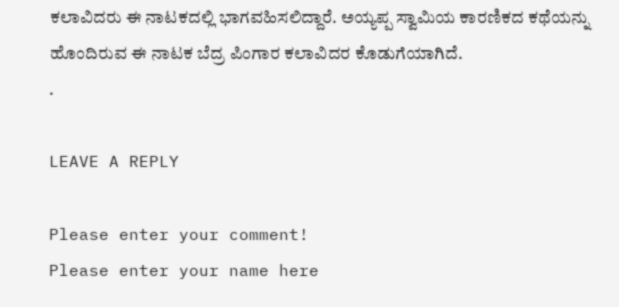ಕಲಾವಿದರು ಈ ನಾಟಕದಲ್ಲಿ ಭಾಗವಹಿಸಲಿದ್ದಾರೆ. ಅಯ್ಯಪ್ಪ ಸ್ವಾಮಿಯ ಕಾರಣಿಕದ ಕಥೆಯನ್ನು ಹೊಂದಿರುವ ಈ ನಾಟಕ ಬೆದ್ರ ಪಿಂಗಾರ ಕಲಾವಿದರ ಕೊಡುಗೆಯಾಗಿದೆ.
.

LEAVE A REPLY

Please enter your comment!
Please enter your name here